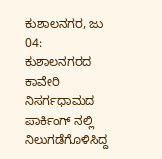ಕುಶಾಲನಗರ, ಜು 04: ಕುಶಾಲನಗರದ ಕಾವೇರಿ ನಿಸರ್ಗಧಾಮದ ಪಾರ್ಕಿಂಗ್ ನಲ್ಲಿ ನಿಲುಗಡೆಗೊಳಿಸಿದ್ದ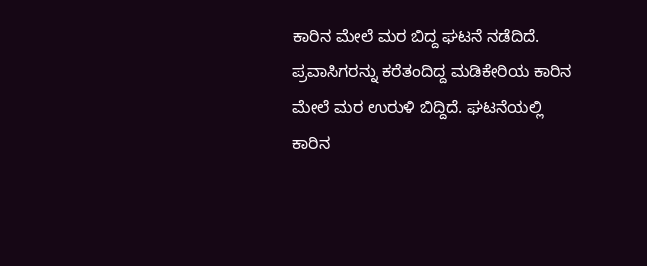ಕಾರಿನ ಮೇಲೆ ಮರ ಬಿದ್ದ ಘಟನೆ ನಡೆದಿದೆ.
ಪ್ರವಾಸಿಗರನ್ನು ಕರೆತಂದಿದ್ದ ಮಡಿಕೇರಿಯ ಕಾರಿನ ಮೇಲೆ ಮರ ಉರುಳಿ ಬಿದ್ದಿದೆ. ಘಟನೆಯಲ್ಲಿ ಕಾರಿನ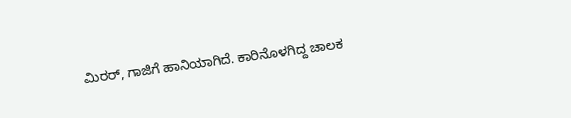ಮಿರರ್, ಗಾಜಿಗೆ ಹಾನಿಯಾಗಿದೆ. ಕಾರಿನೊಳಗಿದ್ದ ಚಾಲಕ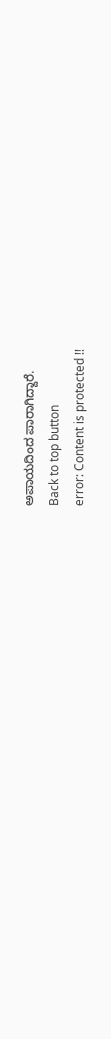ಅಪಾಯದಿಂದ ಪಾರಾಗಿದ್ದಾರೆ.
Back to top button
error: Content is protected !!